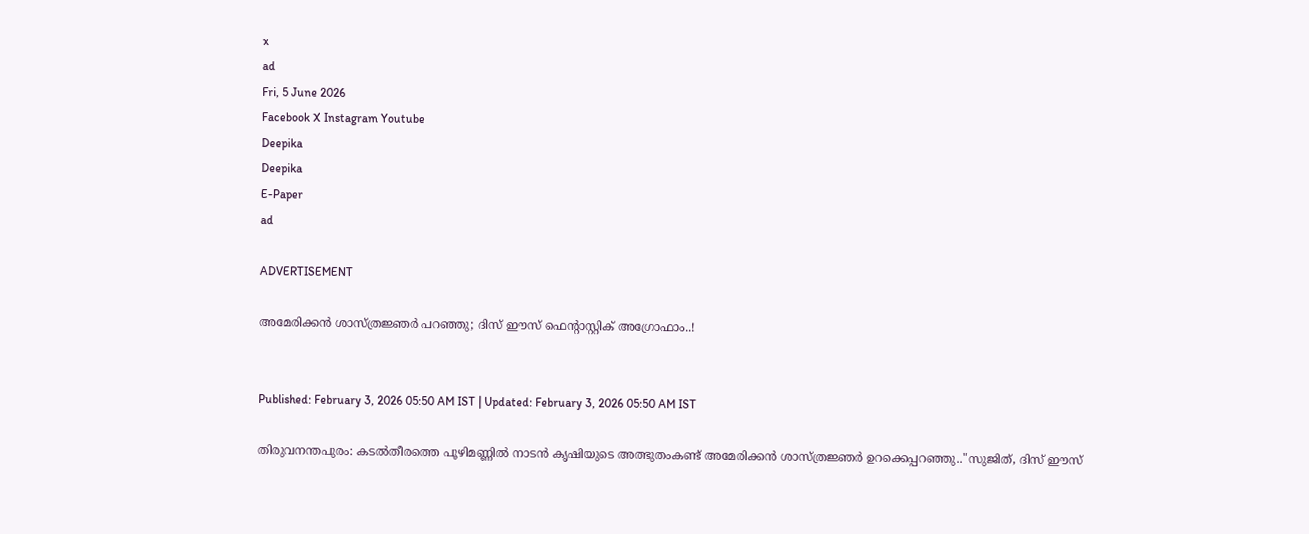x
ad
Fri, 5 June 2026
Facebook X Instagram Youtube
Deepika
Deepika
E-Paper
ad

ADVERTISEMENT

അമേരിക്കന്‍ ശാസ്ത്രജ്ഞര്‍ പറഞ്ഞു; ദിസ് ഈസ് ഫെന്‍റാസ്റ്റിക് അഗ്രോഫാം..!


Published: February 3, 2026 05:50 AM IST | Updated: February 3, 2026 05:50 AM IST

തിരുവനന്തപുരം: കടല്‍തീരത്തെ പൂഴിമണ്ണില്‍ നാടന്‍ കൃഷിയുടെ അത്ഭുതംകണ്ട് അമേരിക്കന്‍ ശാസ്ത്രജ്ഞര്‍ ഉറക്കെപ്പറഞ്ഞു.."സുജിത്, ദിസ് ഈസ്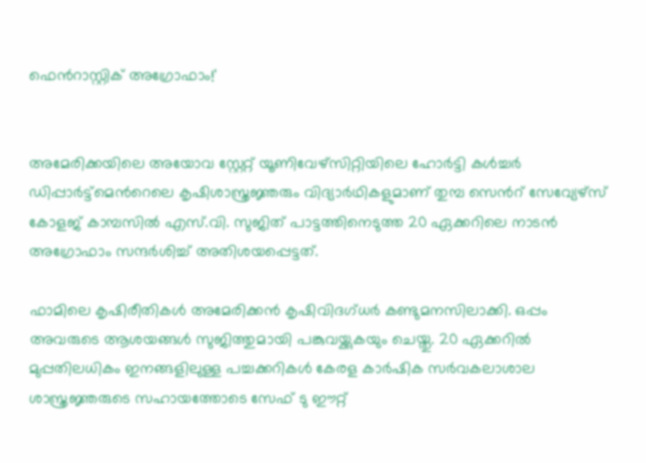ഫെന്‍റാസ്റ്റിക് അഗ്രോഫാം!'


അമേരിക്കയിലെ അയോവ സ്റ്റേറ്റ് യൂണിവേഴ്‌സിറ്റിയിലെ ഹോര്‍ട്ടി കള്‍ച്ചര്‍ ഡിപ്പാര്‍ട്ട്‌മെന്‍റെലെ കൃഷിശാസ്ത്രജ്ഞരും വിദ്യാര്‍ഥികളുമാണ് തുമ്പ സെന്‍റ് സേവ്യേഴ്‌സ് കോളജ് കാമ്പസില്‍ എസ്.വി. സുജിത് പാട്ടത്തിനെടുത്ത 20 ഏക്കറിലെ നാടന്‍ അഗ്രോഫാം സന്ദര്‍ശിച്ച് അതിശയപ്പെട്ടത്.

ഫാമിലെ കൃഷിരീതികള്‍ അമേരിക്കന്‍ കൃഷിവിദഗ്ധര്‍ കണ്ടുമനസിലാക്കി. ഒപ്പം അവരുടെ ആശയങ്ങള്‍ സുജിത്തുമായി പങ്കുവയ്ക്കുകയും ചെയ്തു. 20 ഏക്കറില്‍ മുപ്പതിലധികം ഇനങ്ങളിലുള്ള പച്ചക്കറികള്‍ കേരള കാര്‍ഷിക സര്‍വകലാശാല ശാസ്ത്രജ്ഞരുടെ സഹായത്തോടെ സേഫ് ടു ഈറ്റ്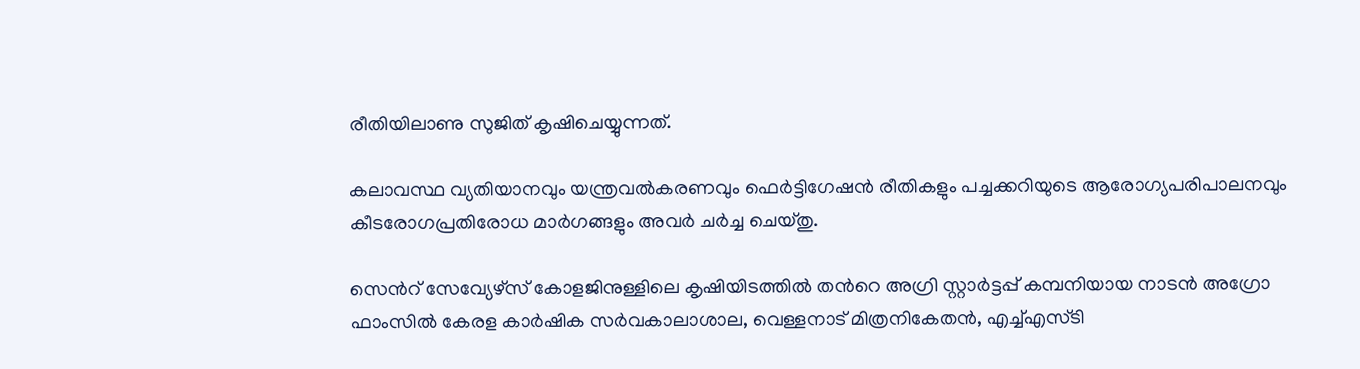രീതിയിലാണു സുജിത് കൃഷിചെയ്യുന്നത്.

കലാവസ്ഥ വ്യതിയാനവും യന്ത്രവല്‍കരണവും ഫെര്‍ട്ടിഗേഷന്‍ രീതികളും പച്ചക്കറിയുടെ ആരോഗ്യപരിപാലനവും കീടരോഗപ്രതിരോധ മാര്‍ഗങ്ങളും അവര്‍ ചര്‍ച്ച ചെയ്തു.

സെന്‍റ് സേവ്യേഴ്സ് കോളജിനുള്ളിലെ കൃഷിയിടത്തില്‍ തന്‍റെ അഗ്രി സ്റ്റാര്‍ട്ടപ്പ് കമ്പനിയായ നാടന്‍ അഗ്രോ ഫാംസില്‍ കേരള കാര്‍ഷിക സര്‍വകാലാശാല, വെള്ളനാട് മിത്രനികേതന്‍, എച്ച്എസ്ടി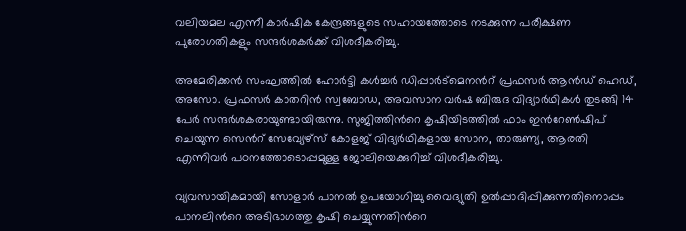വലിയമല എന്നീ കാര്‍ഷിക കേന്ദ്രങ്ങളുടെ സഹായത്തോടെ നടക്കുന്ന പരീക്ഷണ പുരോഗതികളും സന്ദര്‍ശകര്‍ക്ക് വിശദീകരിച്ചു.

അമേരിക്കന്‍ സംഘത്തില്‍ ഹോര്‍ട്ടി കള്‍ച്ചര്‍ ഡിപ്പാര്‍ട്‌മെനന്‍റ് പ്രഫസര്‍ ആന്‍ഡ് ഹെഡ്, അസോ. പ്രഫസര്‍ കാതറിന്‍ സ്വബോഡ, അവസാന വര്‍ഷ ബിരുദ വിദ്യാര്‍ഥികള്‍ തുടങ്ങി 14 പേര്‍ സന്ദര്‍ശകരായുണ്ടായിരുന്നു. സുജിത്തിന്‍റെ കൃഷിയിടത്തില്‍ ഫാം ഇന്‍റേണ്‍ഷിപ് ചെയുന്ന സെന്‍റ് സേവ്യേഴ്സ് കോളജ് വിദ്യര്‍ഥികളായ സോന, താരുണ്യ, ആരതി എന്നിവര്‍ പഠനത്തോടൊപ്പമുള്ള ജോലിയെക്കുറിച്ച് വിശദീകരിച്ചു.

വ്യവസായികമായി സോളാര്‍ പാനല്‍ ഉപയോഗിച്ചു വൈദ്യുതി ഉല്‍പ്പാദിപ്പിക്കുന്നതിനൊപ്പം പാനലിന്‍റെ അടിഭാഗത്തു കൃഷി ചെയ്യുന്നതിന്‍റെ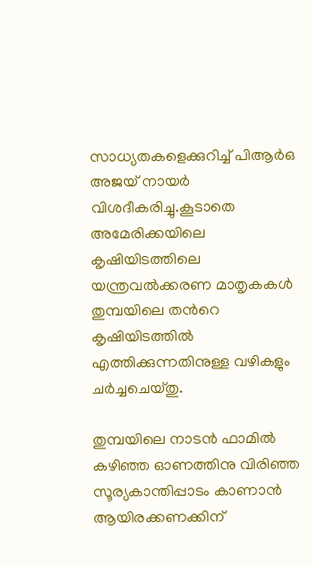സാധ്യതകളെക്കുറിച്ച് പിആര്‍ഒ അജയ് നായര്‍ വിശദീകരിച്ചു.കൂടാതെ അമേരിക്കയിലെ കൃഷിയിടത്തിലെ യന്ത്രവല്‍ക്കരണ മാതൃകകള്‍ തുമ്പയിലെ തന്‍റെ കൃഷിയിടത്തില്‍ എത്തിക്കുന്നതിനുള്ള വഴികളും ചര്‍ച്ചചെയ്തു.

തുമ്പയിലെ നാടന്‍ ഫാമില്‍ കഴിഞ്ഞ ഓണത്തിനു വിരിഞ്ഞ സൂര്യകാന്തിപ്പാടം കാണാന്‍ ആയിരക്കണക്കിന്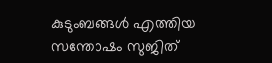കുടുംബങ്ങള്‍ എത്തിയ സന്തോഷം സുജിത്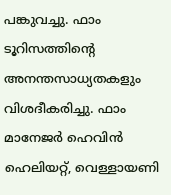പങ്കുവച്ചു. ഫാം ടൂറിസത്തിന്‍റെ അനന്തസാധ്യതകളും വിശദീകരിച്ചു. ഫാം മാനേജര്‍ ഹെവിന്‍ ഹെലിയറ്റ്, വെള്ളായണി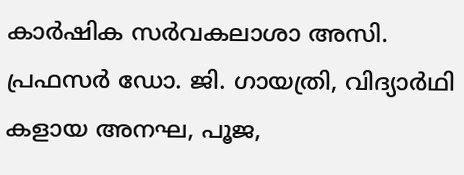കാര്‍ഷിക സര്‍വകലാശാ അസി. പ്രഫസര്‍ ഡോ. ജി. ഗായത്രി, വിദ്യാര്‍ഥി കളായ അനഘ, പൂജ,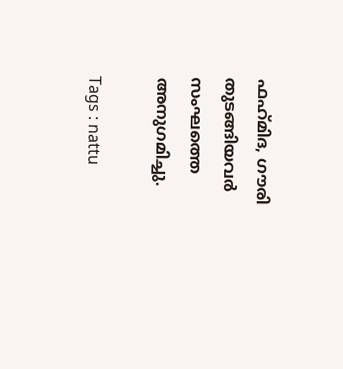ഫഹ്‌മിദ, ഗൗരി തുടങ്ങിയവര്‍ സംഘത്തെ അനുഗമിച്ചു.

Tags : nattu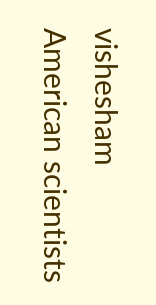vishesham American scientists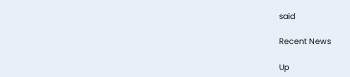said

Recent News

Up